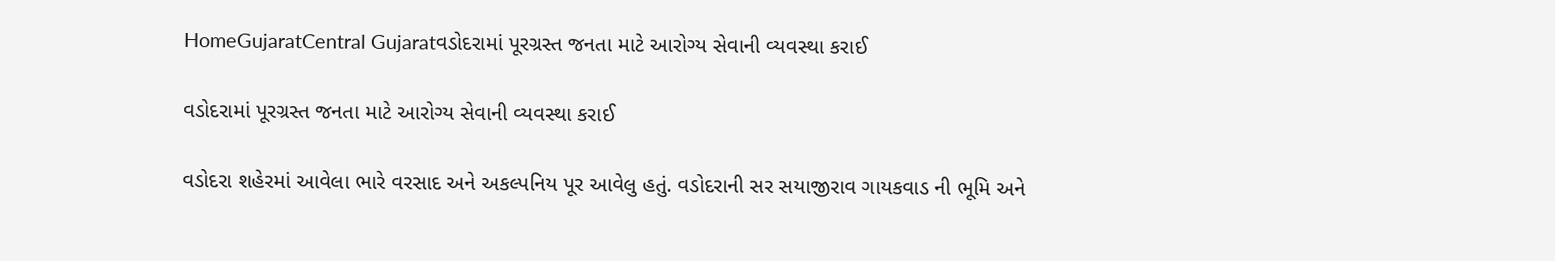HomeGujaratCentral Gujaratવડોદરામાં પૂરગ્રસ્ત જનતા માટે આરોગ્ય સેવાની વ્યવસ્થા કરાઈ

વડોદરામાં પૂરગ્રસ્ત જનતા માટે આરોગ્ય સેવાની વ્યવસ્થા કરાઈ

વડોદરા શહેરમાં આવેલા ભારે વરસાદ અને અકલ્પનિય પૂર આવેલુ હતું. વડોદરાની સર સયાજીરાવ ગાયકવાડ ની ભૂમિ અને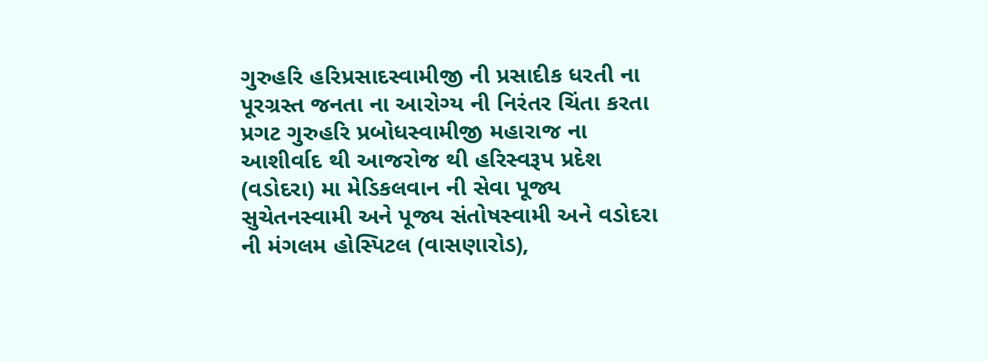ગુરુહરિ હરિપ્રસાદસ્વામીજી ની પ્રસાદીક ધરતી ના પૂરગ્રસ્ત જનતા ના આરોગ્ય ની નિરંતર ચિંતા કરતા પ્રગટ ગુરુહરિ પ્રબોધસ્વામીજી મહારાજ ના આશીર્વાદ થી આજરોજ થી હરિસ્વરૂપ પ્રદેશ (વડોદરા) મા મેડિકલવાન ની સેવા પૂજ્ય સુચેતનસ્વામી અને પૂજ્ય સંતોષસ્વામી અને વડોદરા ની મંગલમ હોસ્પિટલ (વાસણારોડ),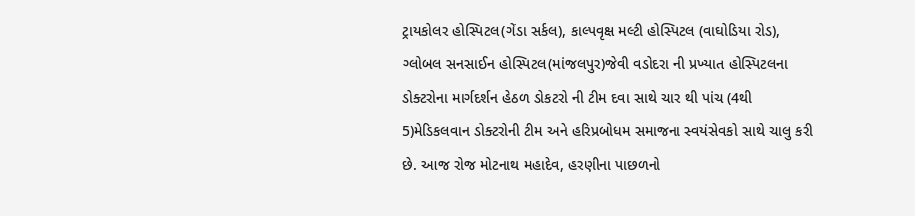ટ્રાયકોલર હોસ્પિટલ(ગેંડા સર્કલ), કાલ્પવૃક્ષ મલ્ટી હોસ્પિટલ (વાઘોડિયા રોડ), ગ્લોબલ સનસાઈન હોસ્પિટલ(માંજલપુર)જેવી વડોદરા ની પ્રખ્યાત હોસ્પિટલના ડોક્ટરોના માર્ગદર્શન હેઠળ ડોકટરો ની ટીમ દવા સાથે ચાર થી પાંચ (4થી 5)મેડિકલવાન ડોક્ટરોની ટીમ અને હરિપ્રબોધમ સમાજના સ્વયંસેવકો સાથે ચાલુ કરી છે. આજ રોજ મોટનાથ મહાદેવ, હરણીના પાછળનો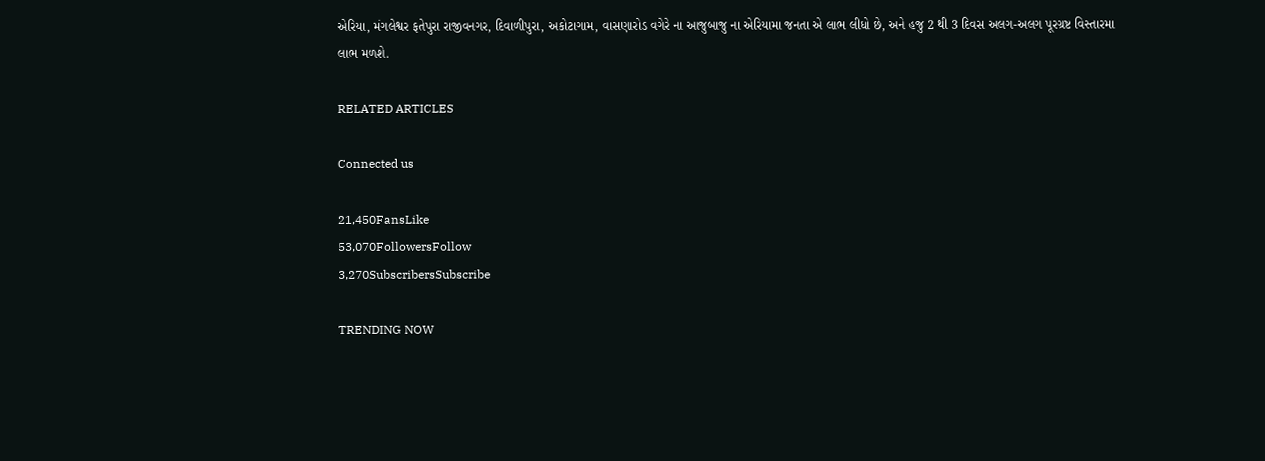એરિયા, મંગલેશ્વર ફતેપુરા રાજીવનગર, દિવાળીપુરા, અકોટાગામ, વાસણારોડ વગેરે ના આજુબાજુ ના એરિયામા જનતા એ લાભ લીધો છે, અને હજુ 2 થી 3 દિવસ અલગ-અલગ પૂરગ્રષ્ટ વિસ્તારમા લાભ મળશે.

RELATED ARTICLES

Connected us

21,450FansLike
53,070FollowersFollow
3,270SubscribersSubscribe

TRENDING NOW